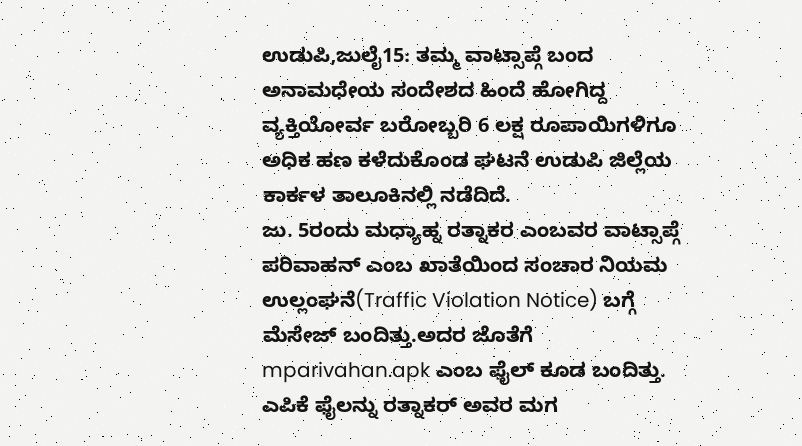ಉಡುಪಿ,ಜುಲೈ15: ತಮ್ಮ ವಾಟ್ಸಾಪ್ಗೆ ಬಂದ ಅನಾಮಧೇಯ ಸಂದೇಶದ ಹಿಂದೆ ಹೋಗಿದ್ದ ವ್ಯಕ್ತಿಯೋರ್ವ ಬರೋಬ್ಬರಿ 6 ಲಕ್ಷ ರೂಪಾಯಿಗಳಿಗೂ ಅಧಿಕ ಹಣ ಕಳೆದುಕೊಂಡ ಘಟನೆ ಉಡುಪಿ ಜಿಲ್ಲೆಯ ಕಾರ್ಕಳ ತಾಲೂಕಿನಲ್ಲಿ ನಡೆದಿದೆ.
ಜು. 5ರಂದು ಮಧ್ಯಾಹ್ನ ರತ್ನಾಕರ ಎಂಬವರ ವಾಟ್ಸಾಪ್ಗೆ ಪರಿವಾಹನ್ ಎಂಬ ಖಾತೆಯಿಂದ ಸಂಚಾರ ನಿಯಮ ಉಲ್ಲಂಘನೆ(Traffic Violation Notice) ಬಗ್ಗೆ ಮೆಸೇಜ್ ಬಂದಿತ್ತು.ಅದರ ಜೊತೆಗೆ mparivahan.apk ಎಂಬ ಫೈಲ್ ಕೂಡ ಬಂದಿತ್ತು. ಎಪಿಕೆ ಫೈಲನ್ನು ರತ್ನಾಕರ್ ಅವರ ಮಗ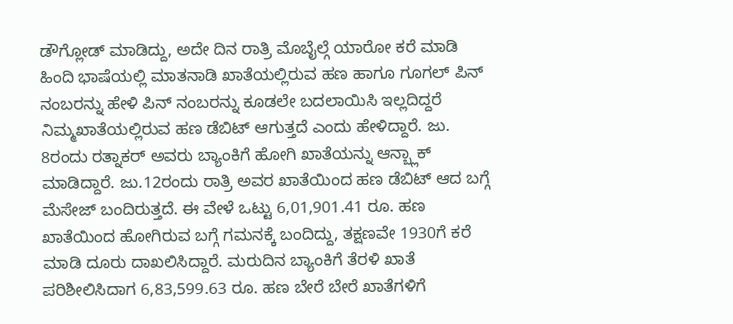ಡೌಗ್ಲೋಡ್ ಮಾಡಿದ್ದು, ಅದೇ ದಿನ ರಾತ್ರಿ ಮೊಬೈಲ್ಗೆ ಯಾರೋ ಕರೆ ಮಾಡಿ ಹಿಂದಿ ಭಾಷೆಯಲ್ಲಿ ಮಾತನಾಡಿ ಖಾತೆಯಲ್ಲಿರುವ ಹಣ ಹಾಗೂ ಗೂಗಲ್ ಪಿನ್ ನಂಬರನ್ನು ಹೇಳಿ ಪಿನ್ ನಂಬರನ್ನು ಕೂಡಲೇ ಬದಲಾಯಿಸಿ ಇಲ್ಲದಿದ್ದರೆ ನಿಮ್ಮಖಾತೆಯಲ್ಲಿರುವ ಹಣ ಡೆಬಿಟ್ ಆಗುತ್ತದೆ ಎಂದು ಹೇಳಿದ್ದಾರೆ. ಜು. 8ರಂದು ರತ್ನಾಕರ್ ಅವರು ಬ್ಯಾಂಕಿಗೆ ಹೋಗಿ ಖಾತೆಯನ್ನು ಆನ್ಬ್ಲಾಕ್ ಮಾಡಿದ್ದಾರೆ. ಜು.12ರಂದು ರಾತ್ರಿ ಅವರ ಖಾತೆಯಿಂದ ಹಣ ಡೆಬಿಟ್ ಆದ ಬಗ್ಗೆ ಮೆಸೇಜ್ ಬಂದಿರುತ್ತದೆ. ಈ ವೇಳೆ ಒಟ್ಟು 6,01,901.41 ರೂ. ಹಣ ಖಾತೆಯಿಂದ ಹೋಗಿರುವ ಬಗ್ಗೆ ಗಮನಕ್ಕೆ ಬಂದಿದ್ದು, ತಕ್ಷಣವೇ 1930ಗೆ ಕರೆ ಮಾಡಿ ದೂರು ದಾಖಲಿಸಿದ್ದಾರೆ. ಮರುದಿನ ಬ್ಯಾಂಕಿಗೆ ತೆರಳಿ ಖಾತೆ ಪರಿಶೀಲಿಸಿದಾಗ 6,83,599.63 ರೂ. ಹಣ ಬೇರೆ ಬೇರೆ ಖಾತೆಗಳಿಗೆ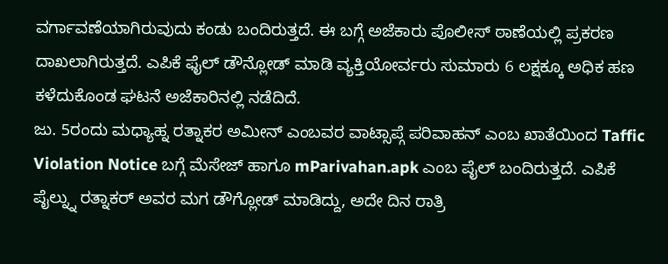ವರ್ಗಾವಣೆಯಾಗಿರುವುದು ಕಂಡು ಬಂದಿರುತ್ತದೆ. ಈ ಬಗ್ಗೆ ಅಜೆಕಾರು ಪೊಲೀಸ್ ಠಾಣೆಯಲ್ಲಿ ಪ್ರಕರಣ ದಾಖಲಾಗಿರುತ್ತದೆ. ಎಪಿಕೆ ಫೈಲ್ ಡೌನ್ಲೋಡ್ ಮಾಡಿ ವ್ಯಕ್ತಿಯೋರ್ವರು ಸುಮಾರು 6 ಲಕ್ಷಕ್ಕೂ ಅಧಿಕ ಹಣ ಕಳೆದುಕೊಂಡ ಘಟನೆ ಅಜೆಕಾರಿನಲ್ಲಿ ನಡೆದಿದೆ.
ಜು. 5ರಂದು ಮಧ್ಯಾಹ್ನ ರತ್ನಾಕರ ಅಮೀನ್ ಎಂಬವರ ವಾಟ್ಸಾಪ್ಗೆ ಪರಿವಾಹನ್ ಎಂಬ ಖಾತೆಯಿಂದ Taffic Violation Notice ಬಗ್ಗೆ ಮೆಸೇಜ್ ಹಾಗೂ mParivahan.apk ಎಂಬ ಪೈಲ್ ಬಂದಿರುತ್ತದೆ. ಎಪಿಕೆ ಪೈಲ್ನ್ನು ರತ್ನಾಕರ್ ಅವರ ಮಗ ಡೌಗ್ಲೋಡ್ ಮಾಡಿದ್ದು, ಅದೇ ದಿನ ರಾತ್ರಿ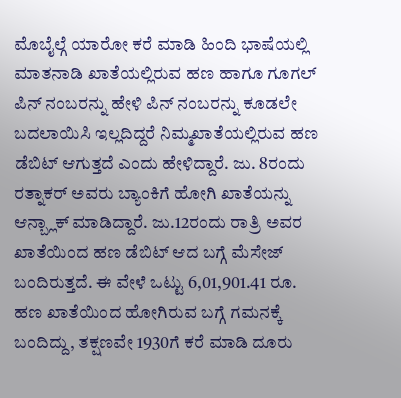ಮೊಬೈಲ್ಗೆ ಯಾರೋ ಕರೆ ಮಾಡಿ ಹಿಂದಿ ಭಾಷೆಯಲ್ಲಿ ಮಾತನಾಡಿ ಖಾತೆಯಲ್ಲಿರುವ ಹಣ ಹಾಗೂ ಗೂಗಲ್ ಪಿನ್ ನಂಬರನ್ನು ಹೇಳಿ ಪಿನ್ ನಂಬರನ್ನು ಕೂಡಲೇ ಬದಲಾಯಿಸಿ ಇಲ್ಲದಿದ್ದರೆ ನಿಮ್ಮಖಾತೆಯಲ್ಲಿರುವ ಹಣ ಡೆಬಿಟ್ ಆಗುತ್ತದೆ ಎಂದು ಹೇಳಿದ್ದಾರೆ. ಜು. 8ರಂದು ರತ್ನಾಕರ್ ಅವರು ಬ್ಯಾಂಕಿಗೆ ಹೋಗಿ ಖಾತೆಯನ್ನು ಆನ್ಬ್ಲಾಕ್ ಮಾಡಿದ್ದಾರೆ. ಜು.12ರಂದು ರಾತ್ರಿ ಅವರ ಖಾತೆಯಿಂದ ಹಣ ಡೆಬಿಟ್ ಆದ ಬಗ್ಗೆ ಮೆಸೇಜ್ ಬಂದಿರುತ್ತದೆ. ಈ ವೇಳೆ ಒಟ್ಟು 6,01,901.41 ರೂ. ಹಣ ಖಾತೆಯಿಂದ ಹೋಗಿರುವ ಬಗ್ಗೆ ಗಮನಕ್ಕೆ ಬಂದಿದ್ದು, ತಕ್ಷಣವೇ 1930ಗೆ ಕರೆ ಮಾಡಿ ದೂರು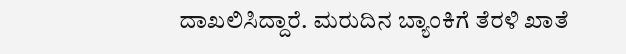ದಾಖಲಿಸಿದ್ದಾರೆ. ಮರುದಿನ ಬ್ಯಾಂಕಿಗೆ ತೆರಳಿ ಖಾತೆ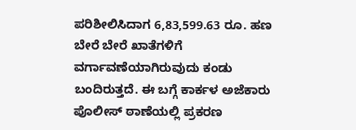ಪರಿಶೀಲಿಸಿದಾಗ 6,83,599.63 ರೂ. ಹಣ ಬೇರೆ ಬೇರೆ ಖಾತೆಗಳಿಗೆ ವರ್ಗಾವಣೆಯಾಗಿರುವುದು ಕಂಡು ಬಂದಿರುತ್ತದೆ. ಈ ಬಗ್ಗೆ ಕಾರ್ಕಳ ಅಜೆಕಾರು ಪೊಲೀಸ್ ಠಾಣೆಯಲ್ಲಿ ಪ್ರಕರಣ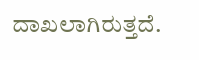ದಾಖಲಾಗಿರುತ್ತದೆ.